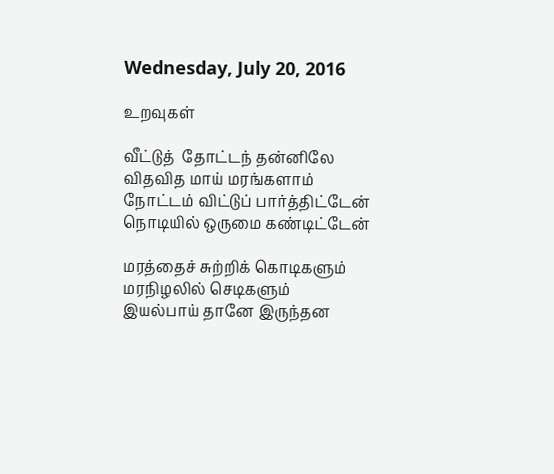Wednesday, July 20, 2016

உறவுகள்

வீட்டுத்  தோட்டந் தன்னிலே
விதவித மாய் மரங்களாம்
நோட்டம் விட்டுப் பார்த்திட்டேன்
நொடியில் ஒருமை கண்டிட்டேன்

மரத்தைச் சுற்றிக் கொடிகளும்
மரநிழலில் செடிகளும்
இயல்பாய் தானே இருந்தன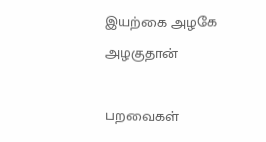இயற்கை அழகே அழகுதான்

பறவைகள்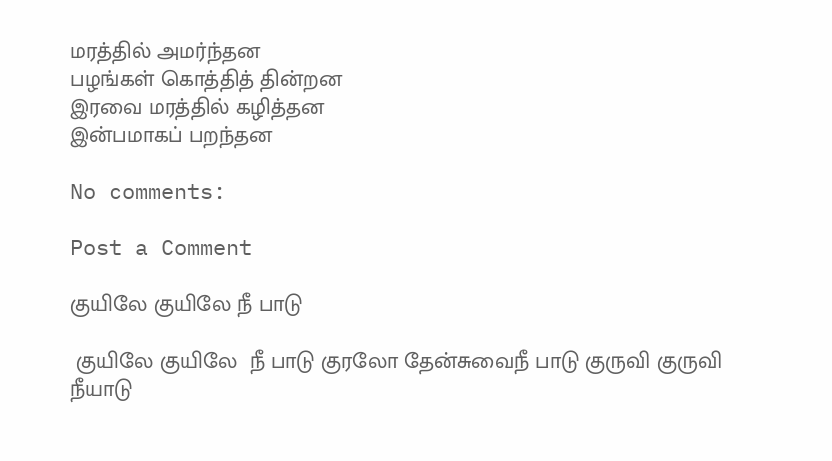மரத்தில் அமர்ந்தன
பழங்கள் கொத்தித் தின்றன
இரவை மரத்தில் கழித்தன
இன்பமாகப் பறந்தன

No comments:

Post a Comment

குயிலே குயிலே நீ பாடு

 குயிலே குயிலே  நீ பாடு குரலோ தேன்சுவைநீ பாடு குருவி குருவி நீயாடு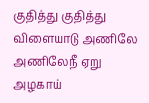குதித்து குதித்து விளையாடு அணிலே அணிலேநீ ஏறு அழகாய்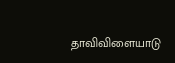தாவிவிளையாடு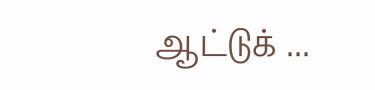ஆட்டுக் ...